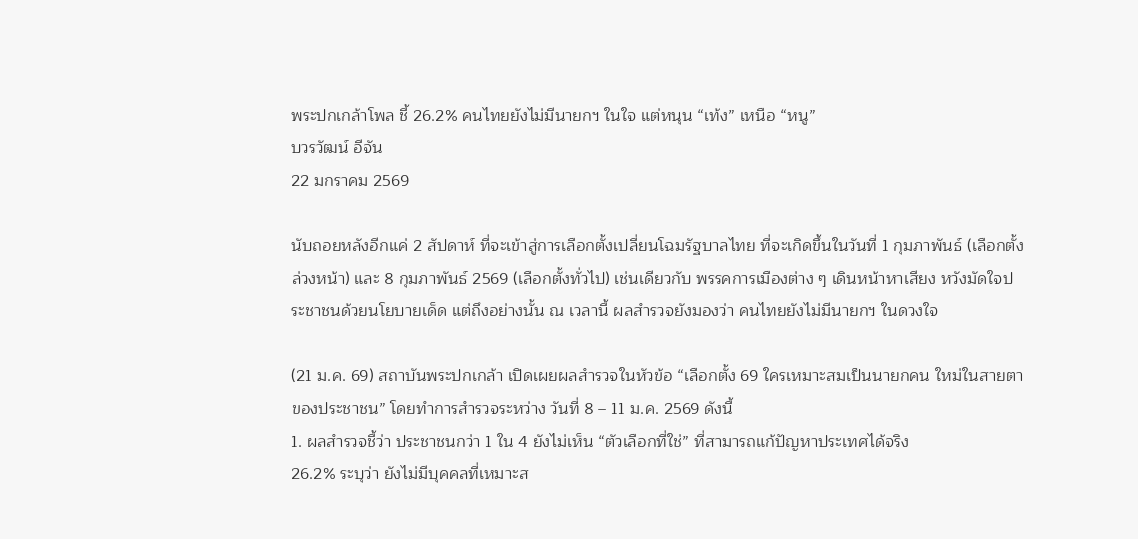พระปกเกล้าโพล ชี้ 26.2% คนไทยยังไม่มีนายกฯ ในใจ แต่หนุน “เท้ง” เหนือ “หนู”
บวรวัฒน์ อีจัน
22 มกราคม 2569

นับถอยหลังอีกแค่ 2 สัปดาห์ ที่จะเข้าสู่การเลือกตั้งเปลี่ยนโฉมรัฐบาลไทย ที่จะเกิดขึ้นในวันที่ 1 กุมภาพันธ์ (เลือกตั้งล่วงหน้า) และ 8 กุมภาพันธ์ 2569 (เลือกตั้งทั่วไป) เช่นเดียวกับ พรรคการเมืองต่าง ๆ เดินหน้าหาเสียง หวังมัดใจประชาชนด้วยนโยบายเด็ด แต่ถึงอย่างนั้น ณ เวลานี้ ผลสำรวจยังมองว่า คนไทยยังไม่มีนายกฯ ในดวงใจ

(21 ม.ค. 69) สถาบันพระปกเกล้า เปิดเผยผลสำรวจในหัวข้อ “เลือกตั้ง 69 ใครเหมาะสมเป็นนายกคน ใหม่ในสายตาของประชาชน” โดยทำการสำรวจระหว่าง วันที่ 8 – 11 ม.ค. 2569 ดังนี้
1. ผลสำรวจชี้ว่า ประชาชนกว่า 1 ใน 4 ยังไม่เห็น “ตัวเลือกที่ใช่” ที่สามารถแก้ปัญหาประเทศได้จริง
26.2% ระบุว่า ยังไม่มีบุคคลที่เหมาะส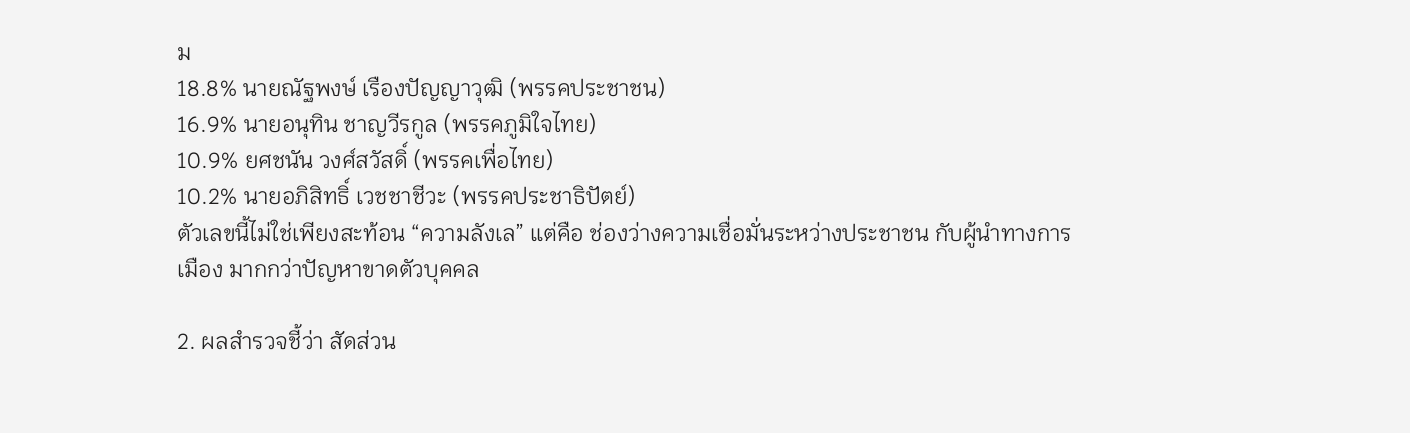ม
18.8% นายณัฐพงษ์ เรืองปัญญาวุฒิ (พรรคประชาชน)
16.9% นายอนุทิน ชาญวีรกูล (พรรคภูมิใจไทย)
10.9% ยศชนัน วงศ์สวัสดิ์ (พรรคเพื่อไทย)
10.2% นายอภิสิทธิ์ เวชชาชีวะ (พรรคประชาธิปัตย์)
ตัวเลขนี้ไม่ใช่เพียงสะท้อน “ความลังเล” แต่คือ ช่องว่างความเชื่อมั่นระหว่างประชาชน กับผู้นำทางการเมือง มากกว่าปัญหาขาดตัวบุคคล

2. ผลสำรวจชี้ว่า สัดส่วน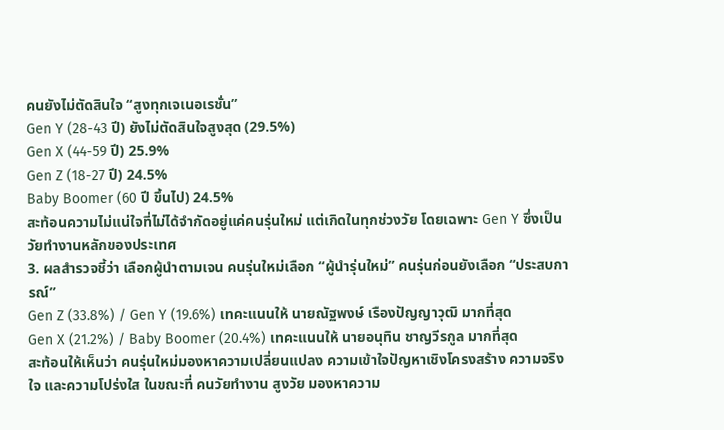คนยังไม่ตัดสินใจ “สูงทุกเจเนอเรชั่น”
Gen Y (28-43 ปี) ยังไม่ตัดสินใจสูงสุด (29.5%)
Gen X (44-59 ปี) 25.9%
Gen Z (18-27 ปี) 24.5%
Baby Boomer (60 ปี ขึ้นไป) 24.5%
สะท้อนความไม่แน่ใจที่ไม่ได้จำกัดอยู่แค่คนรุ่นใหม่ แต่เกิดในทุกช่วงวัย โดยเฉพาะ Gen Y ซึ่งเป็นวัยทำงานหลักของประเทศ
3. ผลสำรวจชี้ว่า เลือกผู้นําตามเจน คนรุ่นใหม่เลือก “ผู้นํารุ่นใหม่” คนรุ่นก่อนยังเลือก “ประสบการณ์”
Gen Z (33.8%) / Gen Y (19.6%) เทคะแนนให้ นายณัฐพงษ์ เรืองปัญญาวุฒิ มากที่สุด
Gen X (21.2%) / Baby Boomer (20.4%) เทคะแนนให้ นายอนุทิน ชาญวีรกูล มากที่สุด
สะท้อนให้เห็นว่า คนรุ่นใหม่มองหาความเปลี่ยนแปลง ความเข้าใจปัญหาเชิงโครงสร้าง ความจริงใจ และความโปร่งใส ในขณะที่ คนวัยทํางาน สูงวัย มองหาความ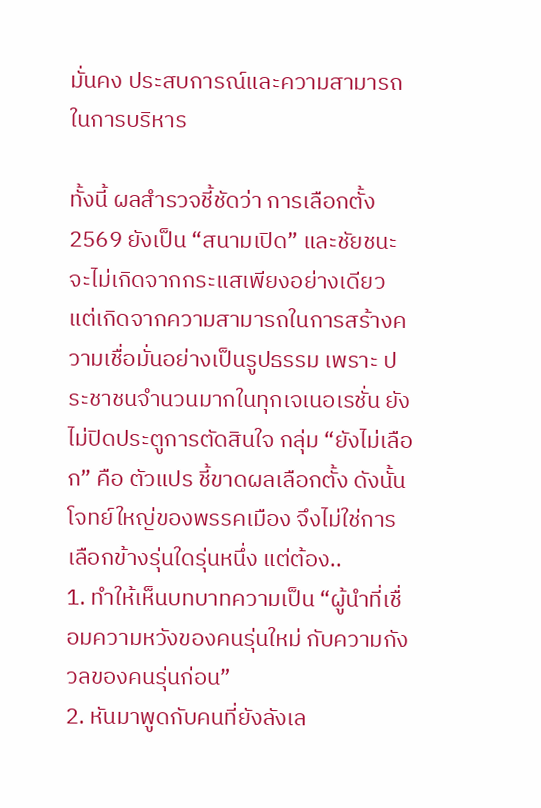มั่นคง ประสบการณ์และความสามารถในการบริหาร

ทั้งนี้ ผลสํารวจชี้ชัดว่า การเลือกตั้ง 2569 ยังเป็น “สนามเปิด” และชัยชนะจะไม่เกิดจากกระแสเพียงอย่างเดียว แต่เกิดจากความสามารถในการสร้างความเชื่อมั่นอย่างเป็นรูปธรรม เพราะ ประชาชนจํานวนมากในทุกเจเนอเรชั่น ยังไม่ปิดประตูการตัดสินใจ กลุ่ม “ยังไม่เลือก” คือ ตัวแปร ชี้ขาดผลเลือกตั้ง ดังนั้น โจทย์ใหญ่ของพรรคเมือง จึงไม่ใช่การเลือกข้างรุ่นใดรุ่นหนึ่ง แต่ต้อง..
1. ทําให้เห็นบทบาทความเป็น “ผู้นําที่เชื่อมความหวังของคนรุ่นใหม่ กับความกังวลของคนรุ่นก่อน”
2. หันมาพูดกับคนที่ยังลังเล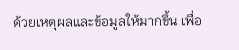ด้วยเหตุผลและข้อมูลให้มากขึ้น เพื่อ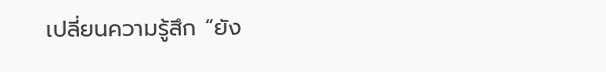เปลี่ยนความรู้สึก “ยัง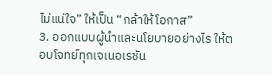ไม่แน่ใจ” ให้เป็น “กล้าให้โอกาส”
3. ออกแบบผู้นําและนโยบายอย่างไร ให้ตอบโจทย์ทุกเจเนอเรชัน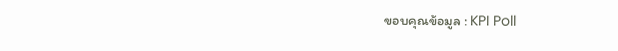ขอบคุณข้อมูล : KPI Poll